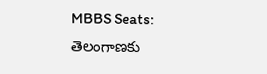MBBS Seats: తెలంగాణకు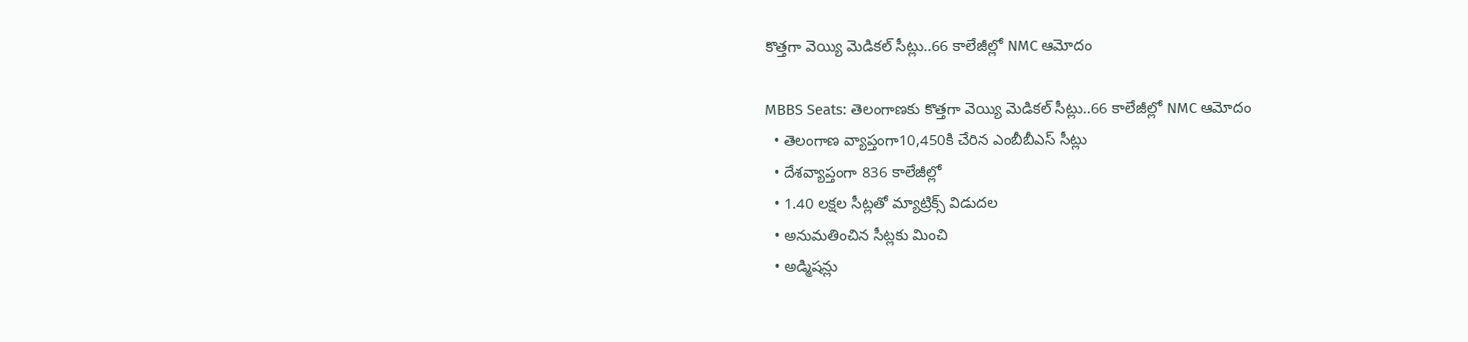కొత్తగా వెయ్యి మెడికల్ సీట్లు..66 కాలేజీల్లో NMC ఆమోదం

MBBS Seats: తెలంగాణకు కొత్తగా వెయ్యి మెడికల్ సీట్లు..66 కాలేజీల్లో NMC ఆమోదం
  • తెలంగాణ వ్యాప్తంగా10,450కి చేరిన ఎంబీబీఎస్ సీట్లు
  • దేశవ్యాప్తంగా 836 కాలేజీల్లో
  • 1.40 లక్షల సీట్లతో మ్యాట్రిక్స్ విడుదల
  • అనుమతించిన సీట్లకు మించి
  • అడ్మిషన్లు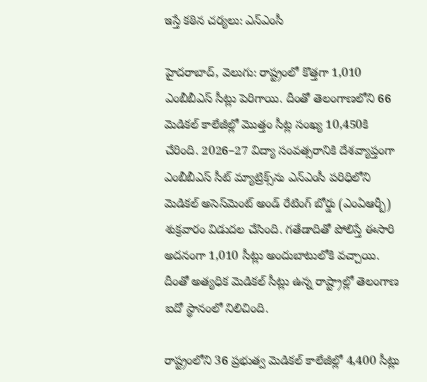ఇస్తే కఠిన చర్యలు: ఎన్ఎంసీ

హైదరాబాద్, వెలుగు: రాష్ట్రంలో కొత్తగా 1,010 ఎంబీబీఎస్ సీట్లు పెరిగాయి. దీంతో తెలంగాణలోని 66 మెడికల్ కాలేజీల్లో మొత్తం సీట్ల సంఖ్య 10,450కి చేరింది. 2026–27 విద్యా సంవత్సరానికి దేశవ్యాప్తంగా ఎంబీబీఎస్ సీట్ మ్యాట్రిక్స్‌‌ను ఎన్ఎంసీ పరిధిలోని మెడికల్ అసెస్‌‌మెంట్ అండ్ రేటింగ్ బోర్డు (ఎంఏఆర్బీ) శుక్రవారం విడుదల చేసింది. గతేడాదితో పోలిస్తే ఈసారి అదనంగా 1,010 సీట్లు అందుబాటులోకి వచ్చాయి. దీంతో అత్యధిక మెడికల్ సీట్లు ఉన్న రాష్ట్రాల్లో తెలంగాణ ఐదో స్థానంలో నిలిచింది.

రాష్ట్రంలోని 36 ప్రభుత్వ మెడికల్ కాలేజీల్లో 4,400 సీట్లు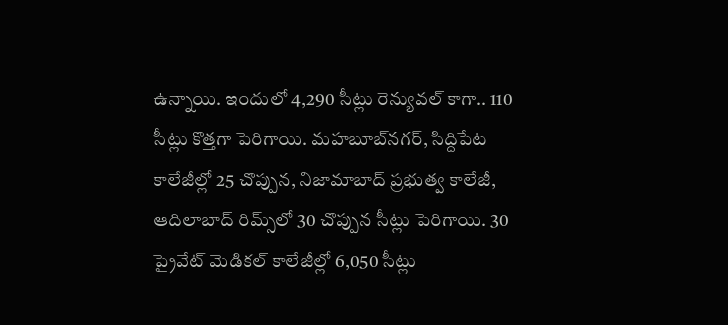ఉన్నాయి. ఇందులో 4,290 సీట్లు రెన్యువల్ కాగా.. 110 సీట్లు కొత్తగా పెరిగాయి. మహబూబ్‌‌నగర్, సిద్దిపేట కాలేజీల్లో 25 చొప్పున, నిజామాబాద్ ప్రభుత్వ కాలేజీ, ఆదిలాబాద్ రిమ్స్‌‌లో 30 చొప్పున సీట్లు పెరిగాయి. 30 ప్రైవేట్ మెడికల్ కాలేజీల్లో 6,050 సీట్లు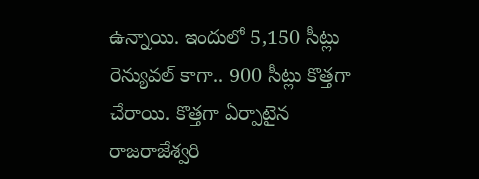ఉన్నాయి. ఇందులో 5,150 సీట్లు రెన్యువల్ కాగా.. 900 సీట్లు కొత్తగా చేరాయి. కొత్తగా ఏర్పాటైన రాజరాజేశ్వరి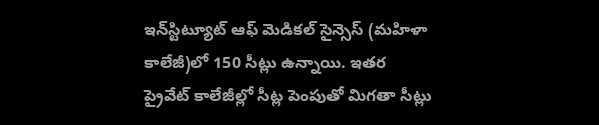ఇన్‌‌స్టిట్యూట్ ఆఫ్ మెడికల్ సైన్సెస్ (మహిళా కాలేజీ)లో 150 సీట్లు ఉన్నాయి. ఇతర ప్రైవేట్ కాలేజీల్లో సీట్ల పెంపుతో మిగతా సీట్లు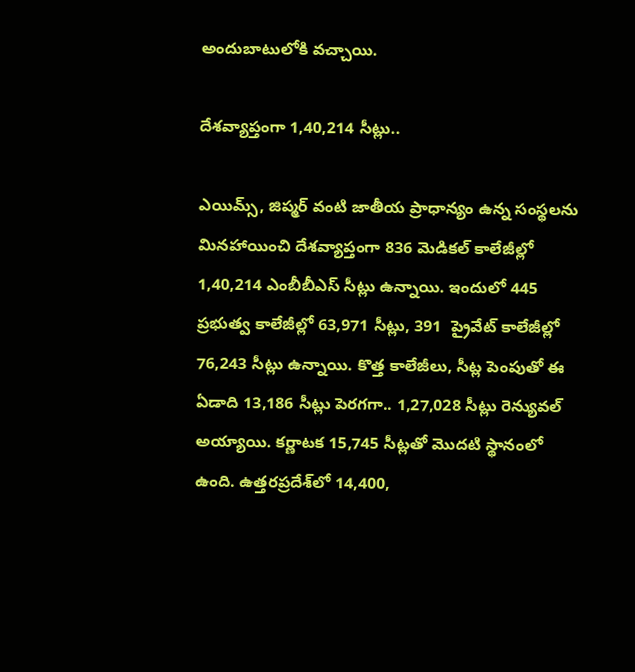అందుబాటులోకి వచ్చాయి.

దేశవ్యాప్తంగా 1,40,214 సీట్లు..

ఎయిమ్స్, జిప్మర్ వంటి జాతీయ ప్రాధాన్యం ఉన్న సంస్థలను మినహాయించి దేశవ్యాప్తంగా 836 మెడికల్ కాలేజీల్లో 1,40,214 ఎంబీబీఎస్ సీట్లు ఉన్నాయి. ఇందులో 445 ప్రభుత్వ కాలేజీల్లో 63,971 సీట్లు, 391  ప్రైవేట్ కాలేజీల్లో 76,243 సీట్లు ఉన్నాయి. కొత్త కాలేజీలు, సీట్ల పెంపుతో ఈ ఏడాది 13,186 సీట్లు పెరగగా.. 1,27,028 సీట్లు రెన్యువల్ అయ్యాయి. కర్ణాటక 15,745 సీట్లతో మొదటి స్థానంలో ఉంది. ఉత్తరప్రదేశ్‌‌లో 14,400,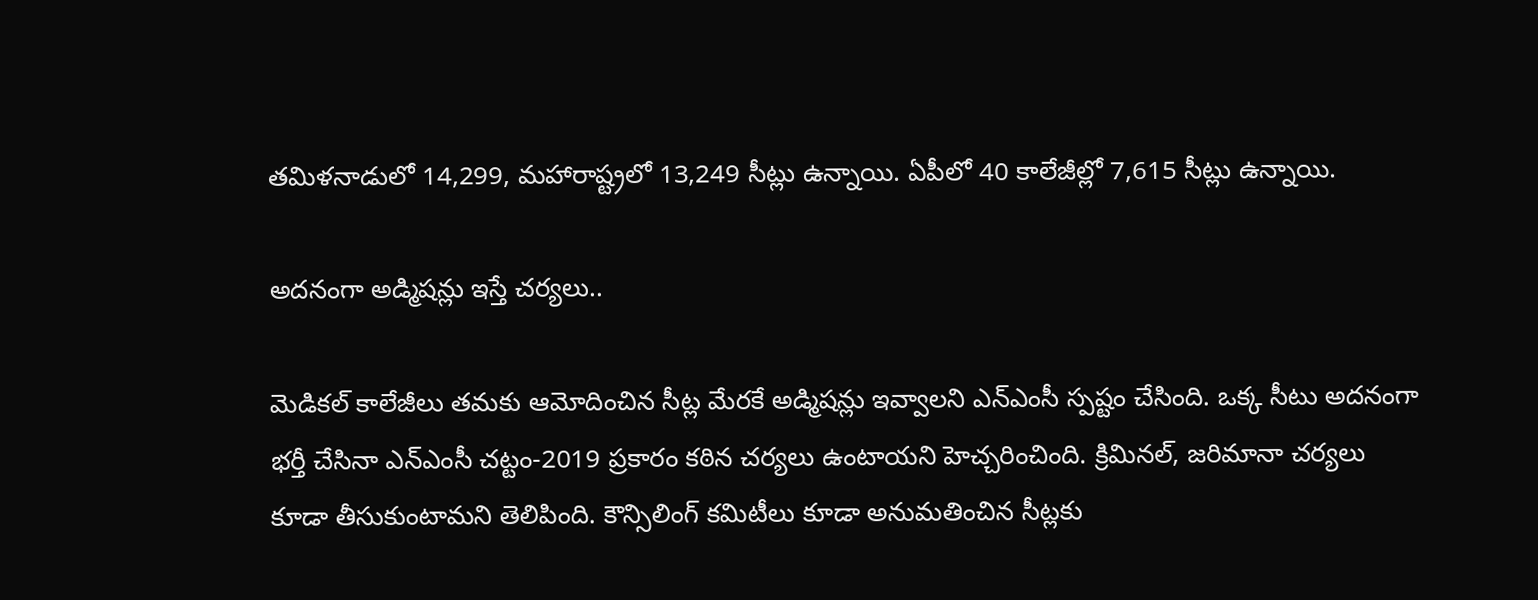తమిళనాడులో 14,299, మహారాష్ట్రలో 13,249 సీట్లు ఉన్నాయి. ఏపీలో 40 కాలేజీల్లో 7,615 సీట్లు ఉన్నాయి.

అదనంగా అడ్మిషన్లు ఇస్తే చర్యలు..

మెడికల్ కాలేజీలు తమకు ఆమోదించిన సీట్ల మేరకే అడ్మిషన్లు ఇవ్వాలని ఎన్ఎంసీ స్పష్టం చేసింది. ఒక్క సీటు అదనంగా భర్తీ చేసినా ఎన్ఎంసీ చట్టం-2019 ప్రకారం కఠిన చర్యలు ఉంటాయని హెచ్చరించింది. క్రిమినల్, జరిమానా చర్యలు కూడా తీసుకుంటామని తెలిపింది. కౌన్సిలింగ్ కమిటీలు కూడా అనుమతించిన సీట్లకు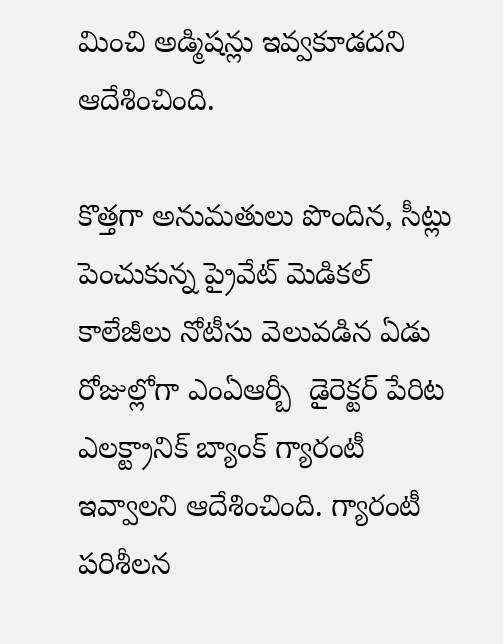మించి అడ్మిషన్లు ఇవ్వకూడదని ఆదేశించింది.

కొత్తగా అనుమతులు పొందిన, సీట్లు పెంచుకున్న ప్రైవేట్ మెడికల్ కాలేజీలు నోటీసు వెలువడిన ఏడు రోజుల్లోగా ఎంఏఆర్బీ  డైరెక్టర్ పేరిట ఎలక్ట్రానిక్ బ్యాంక్ గ్యారంటీ ఇవ్వాలని ఆదేశించింది. గ్యారంటీ పరిశీలన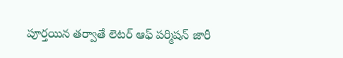పూర్తయిన తర్వాతే లెటర్ ఆఫ్ పర్మిషన్ జారీ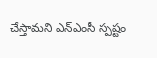చేస్తామని ఎన్ఎంసీ స్పష్టం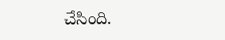చేసింది.